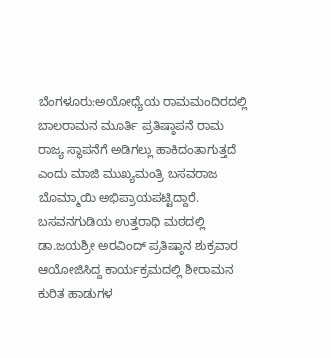ಬೆಂಗಳೂರು:ಅಯೋಧ್ಯೆಯ ರಾಮಮಂದಿರದಲ್ಲಿ ಬಾಲರಾಮನ ಮೂರ್ತಿ ಪ್ರತಿಷ್ಠಾಪನೆ ರಾಮ ರಾಜ್ಯ ಸ್ಥಾಪನೆಗೆ ಅಡಿಗಲ್ಲು ಹಾಕಿದಂತಾಗುತ್ತದೆ ಎಂದು ಮಾಜಿ ಮುಖ್ಯಮಂತ್ರಿ ಬಸವರಾಜ ಬೊಮ್ಮಾಯಿ ಅಭಿಪ್ರಾಯಪಟ್ಟಿದ್ದಾರೆ.
ಬಸವನಗುಡಿಯ ಉತ್ತರಾಧಿ ಮಠದಲ್ಲಿ ಡಾ.ಜಯಶ್ರೀ ಅರವಿಂದ್ ಪ್ರತಿಷ್ಠಾನ ಶುಕ್ರವಾರ ಆಯೋಜಿಸಿದ್ದ ಕಾರ್ಯಕ್ರಮದಲ್ಲಿ ಶೀರಾಮನ ಕುರಿತ ಹಾಡುಗಳ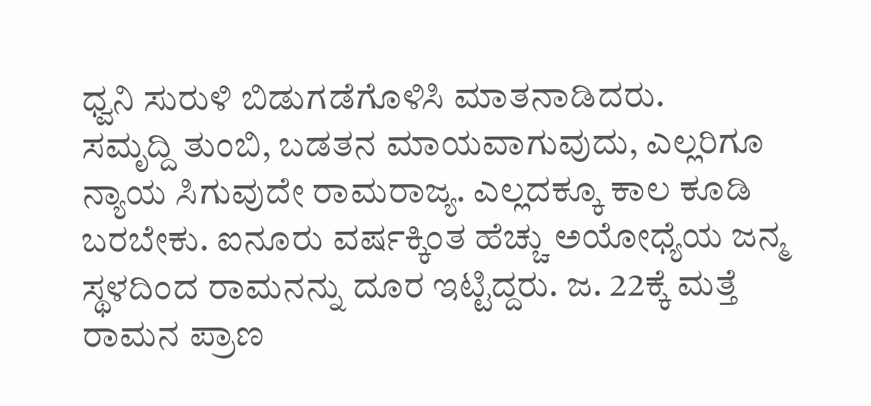ಧ್ವನಿ ಸುರುಳಿ ಬಿಡುಗಡೆಗೊಳಿಸಿ ಮಾತನಾಡಿದರು.
ಸಮೃದ್ದಿ ತುಂಬಿ, ಬಡತನ ಮಾಯವಾಗುವುದು, ಎಲ್ಲರಿಗೂ ನ್ಯಾಯ ಸಿಗುವುದೇ ರಾಮರಾಜ್ಯ. ಎಲ್ಲದಕ್ಕೂ ಕಾಲ ಕೂಡಿ ಬರಬೇಕು. ಐನೂರು ವರ್ಷಕ್ಕಿಂತ ಹೆಚ್ಚು ಅಯೋಧ್ಯೆಯ ಜನ್ಮ ಸ್ಥಳದಿಂದ ರಾಮನನ್ನು ದೂರ ಇಟ್ಟಿದ್ದರು. ಜ. 22ಕ್ಕೆ ಮತ್ತೆ ರಾಮನ ಪ್ರಾಣ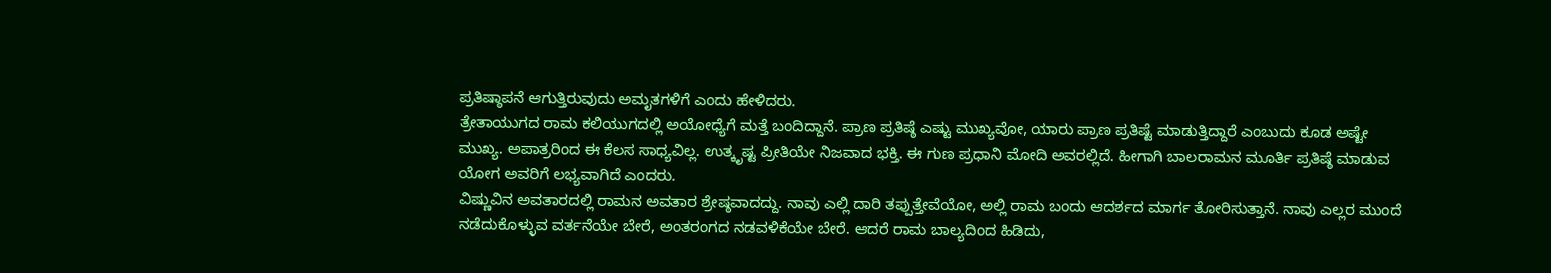ಪ್ರತಿಷ್ಠಾಪನೆ ಆಗುತ್ತಿರುವುದು ಅಮೃತಗಳಿಗೆ ಎಂದು ಹೇಳಿದರು.
ತ್ರೇತಾಯುಗದ ರಾಮ ಕಲಿಯುಗದಲ್ಲಿ ಅಯೋಧ್ಯೆಗೆ ಮತ್ತೆ ಬಂದಿದ್ದಾನೆ. ಪ್ರಾಣ ಪ್ರತಿಷ್ಠೆ ಎಷ್ಟು ಮುಖ್ಯವೋ, ಯಾರು ಪ್ರಾಣ ಪ್ರತಿಷ್ಟೆ ಮಾಡುತ್ತಿದ್ದಾರೆ ಎಂಬುದು ಕೂಡ ಅಷ್ಟೇ ಮುಖ್ಯ. ಅಪಾತ್ರರಿಂದ ಈ ಕೆಲಸ ಸಾಧ್ಯವಿಲ್ಲ. ಉತ್ಕೃಷ್ಟ ಪ್ರೀತಿಯೇ ನಿಜವಾದ ಭಕ್ತಿ. ಈ ಗುಣ ಪ್ರಧಾನಿ ಮೋದಿ ಅವರಲ್ಲಿದೆ. ಹೀಗಾಗಿ ಬಾಲರಾಮನ ಮೂರ್ತಿ ಪ್ರತಿಷ್ಠೆ ಮಾಡುವ ಯೋಗ ಅವರಿಗೆ ಲಭ್ಯವಾಗಿದೆ ಎಂದರು.
ವಿಷ್ಣುವಿನ ಅವತಾರದಲ್ಲಿ ರಾಮನ ಅವತಾರ ಶ್ರೇಷ್ಠವಾದದ್ದು. ನಾವು ಎಲ್ಲಿ ದಾರಿ ತಪ್ಪುತ್ತೇವೆಯೋ, ಅಲ್ಲಿ ರಾಮ ಬಂದು ಆದರ್ಶದ ಮಾರ್ಗ ತೋರಿಸುತ್ತಾನೆ. ನಾವು ಎಲ್ಲರ ಮುಂದೆ ನಡೆದುಕೊಳ್ಳುವ ವರ್ತನೆಯೇ ಬೇರೆ, ಅಂತರಂಗದ ನಡವಳಿಕೆಯೇ ಬೇರೆ. ಆದರೆ ರಾಮ ಬಾಲ್ಯದಿಂದ ಹಿಡಿದು,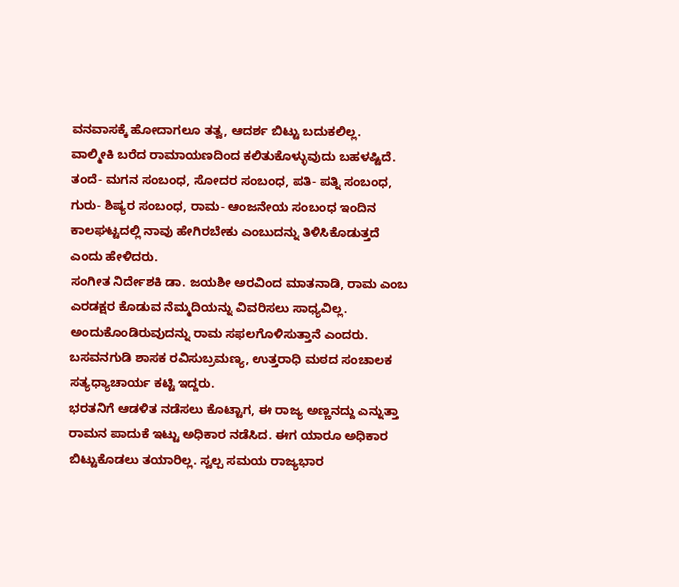ವನವಾಸಕ್ಕೆ ಹೋದಾಗಲೂ ತತ್ವ, ಆದರ್ಶ ಬಿಟ್ಟು ಬದುಕಲಿಲ್ಲ.
ವಾಲ್ಮೀಕಿ ಬರೆದ ರಾಮಾಯಣದಿಂದ ಕಲಿತುಕೊಳ್ಳುವುದು ಬಹಳಷ್ಟಿದೆ. ತಂದೆ- ಮಗನ ಸಂಬಂಧ, ಸೋದರ ಸಂಬಂಧ, ಪತಿ- ಪತ್ನಿ ಸಂಬಂಧ, ಗುರು- ಶಿಷ್ಯರ ಸಂಬಂಧ, ರಾಮ- ಆಂಜನೇಯ ಸಂಬಂಧ ಇಂದಿನ ಕಾಲಘಟ್ಟದಲ್ಲಿ ನಾವು ಹೇಗಿರಬೇಕು ಎಂಬುದನ್ನು ತಿಳಿಸಿಕೊಡುತ್ತದೆ ಎಂದು ಹೇಳಿದರು.
ಸಂಗೀತ ನಿರ್ದೇಶಕಿ ಡಾ. ಜಯಶೀ ಅರವಿಂದ ಮಾತನಾಡಿ, ರಾಮ ಎಂಬ ಎರಡಕ್ಷರ ಕೊಡುವ ನೆಮ್ಮದಿಯನ್ನು ವಿವರಿಸಲು ಸಾಧ್ಯವಿಲ್ಲ. ಅಂದುಕೊಂಡಿರುವುದನ್ನು ರಾಮ ಸಫಲಗೊಳಿಸುತ್ತಾನೆ ಎಂದರು.
ಬಸವನಗುಡಿ ಶಾಸಕ ರವಿಸುಬ್ರಮಣ್ಯ, ಉತ್ತರಾಧಿ ಮಠದ ಸಂಚಾಲಕ ಸತ್ಯಧ್ಯಾಚಾರ್ಯ ಕಟ್ಟಿ ಇದ್ದರು.
ಭರತನಿಗೆ ಆಡಳಿತ ನಡೆಸಲು ಕೊಟ್ಟಾಗ, ಈ ರಾಜ್ಯ ಅಣ್ಣನದ್ದು ಎನ್ನುತ್ತಾ ರಾಮನ ಪಾದುಕೆ ಇಟ್ಟು ಅಧಿಕಾರ ನಡೆಸಿದ. ಈಗ ಯಾರೂ ಅಧಿಕಾರ ಬಿಟ್ಟುಕೊಡಲು ತಯಾರಿಲ್ಲ. ಸ್ವಲ್ಪ ಸಮಯ ರಾಜ್ಯಭಾರ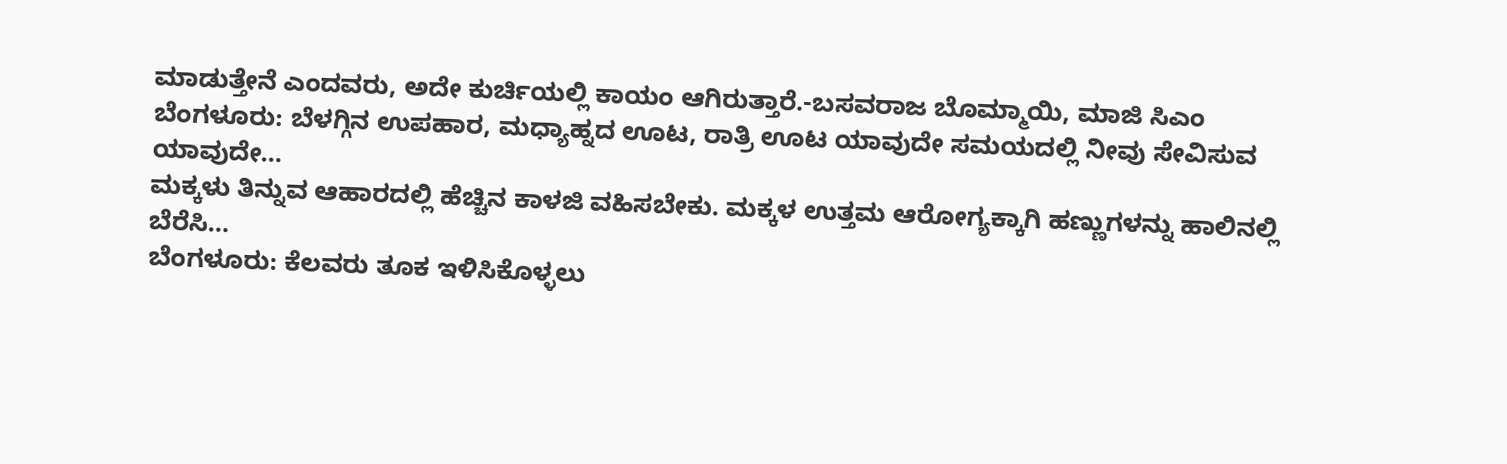ಮಾಡುತ್ತೇನೆ ಎಂದವರು, ಅದೇ ಕುರ್ಚಿಯಲ್ಲಿ ಕಾಯಂ ಆಗಿರುತ್ತಾರೆ.-ಬಸವರಾಜ ಬೊಮ್ಮಾಯಿ, ಮಾಜಿ ಸಿಎಂ
ಬೆಂಗಳೂರು: ಬೆಳಗ್ಗಿನ ಉಪಹಾರ, ಮಧ್ಯಾಹ್ನದ ಊಟ, ರಾತ್ರಿ ಊಟ ಯಾವುದೇ ಸಮಯದಲ್ಲಿ ನೀವು ಸೇವಿಸುವ ಯಾವುದೇ…
ಮಕ್ಕಳು ತಿನ್ನುವ ಆಹಾರದಲ್ಲಿ ಹೆಚ್ಚಿನ ಕಾಳಜಿ ವಹಿಸಬೇಕು. ಮಕ್ಕಳ ಉತ್ತಮ ಆರೋಗ್ಯಕ್ಕಾಗಿ ಹಣ್ಣುಗಳನ್ನು ಹಾಲಿನಲ್ಲಿ ಬೆರೆಸಿ…
ಬೆಂಗಳೂರು: ಕೆಲವರು ತೂಕ ಇಳಿಸಿಕೊಳ್ಳಲು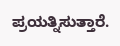ಪ್ರಯತ್ನಿಸುತ್ತಾರೆ.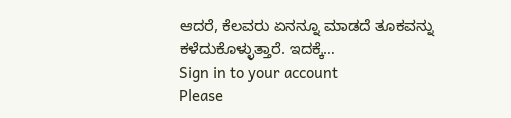ಆದರೆ, ಕೆಲವರು ಏನನ್ನೂ ಮಾಡದೆ ತೂಕವನ್ನು ಕಳೆದುಕೊಳ್ಳುತ್ತಾರೆ. ಇದಕ್ಕೆ…
Sign in to your account
Please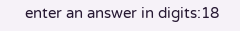enter an answer in digits:18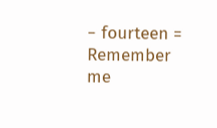− fourteen =
Remember me